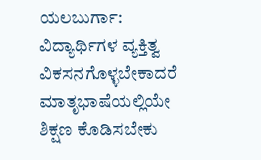ಯಲಬುರ್ಗಾ: ವಿದ್ಯಾರ್ಥಿಗಳ ವ್ಯಕ್ತಿತ್ವ ವಿಕಸನಗೊಳ್ಳಬೇಕಾದರೆ ಮಾತೃಭಾಷೆಯಲ್ಲಿಯೇ ಶಿಕ್ಷಣ ಕೊಡಿಸಬೇಕು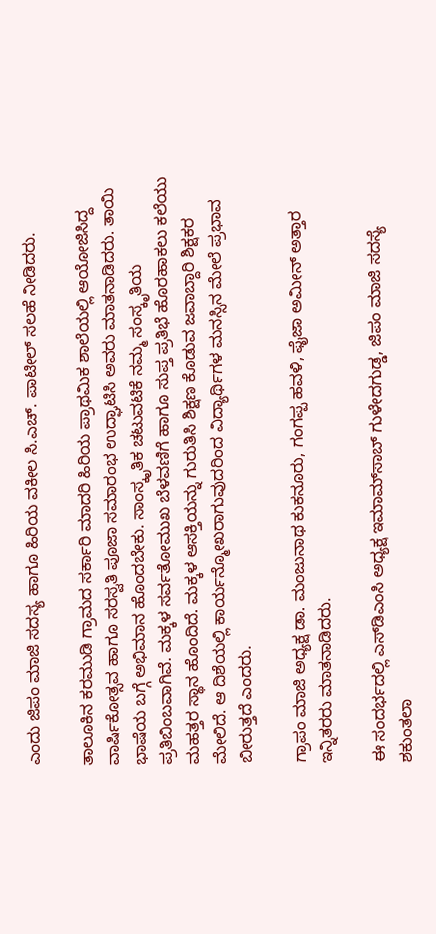ಎಂದು ಜಿಪಂ ಮಾಜಿ ಸದಸ್ಯ ಹಾಗೂ ಹಿರಿಯ ವಕೀಲ ಸಿ.ಎಚ್. ಪಾಟೀಲ್ ಸಲಹೆ ನೀಡಿದರು.

ತಾಲೂಕಿನ ಕರಮುಡಿ ಗ್ರಾಮದ ಸರ್ಕಾರಿ ಮಾದರಿ ಹಿರಿಯ ಪ್ರಾಥಮಿಕ ಶಾಲೆಯಲ್ಲಿ ಆಯೋಜಿಸಿದ್ದ ವಾರ್ಷಿಕೋತ್ಸವ ಹಾಗೂ ಸರಸ್ವತಿ ಪೂಜಾ ಸಮಾರಂಭ ಉದ್ಘಾಟಿಸಿ ಅವರು ಮಾತನಾಡಿದರು. ತಾಯಿ ಭಾಷೆಯ ಬಗ್ಗೆ ಅಭಿಮಾನ ಹೊಂದಬೇಕು. ಸಾಂಸ್ಕೃತಿಕ ಚಟುವಟಿಕೆ ನಮ್ಮ ಸಂಸ್ಕೃತಿಯ ಪ್ರತಿಬಿಂಬವಾಗಿವೆ. ಮಕ್ಕಳ ಸರ್ವತೋಮುಖ ಬೆಳವಣಿಗೆ ಹಾಗೂ ಸುಪ್ತ ಪ್ರತಿಭೆ ಹೊರಹಾಕಲು ಕಲೆಯು ಮಹತ್ತರ ಸ್ಥಾನ ಹೊಂದಿದೆ. ಮಕ್ಕಳ ಆಸಕ್ತಿಯನ್ನು ಗುರುತಿಸಿ ಶಿಕ್ಷಣ ಕೊಡುವ ಜವಾಬ್ದಾರಿ ಶಿಕ್ಷಕರ ಮೇಲಿದೆ. ಆ ದಿಶೆಯಲ್ಲಿ ಕಾರ್ಯನ್ಮೋಖರಾಗುವುದರಿಂದ ವಿದ್ಯಾರ್ಥಿಗಳ ಮನಸ್ಸಿನ ಮೇಲೆ ಪ್ರಭಾವ ಬೀರುತ್ತದೆ ಎಂದರು.

ಗ್ರಾಪಂ ಮಾಜಿ ಅಧ್ಯಕ್ಷ ಡಾ. ಮಂಜುನಾಥ ಕುಕನೂರು, ಗಂಗಪ್ಪ ಹವಳಿ, ಫೈಜಾ ಅಮೀನ್ ಅತ್ತಾರ ಇನ್ನಿತರರು ಮಾತನಾಡಿದರು.

ಈ ಸಂದರ್ಭದಲ್ಲಿ ಎಸ್‌ಡಿಎಂಸಿ ಅಧ್ಯಕ್ಷ ಇಮಾಮ್‌ಸಾಬ್ ಗುಳೇದಗುಡ್ಡ, ಜಿಪಂ ಮಾಜಿ ಸದಸ್ಯೆ ಶಕುಂತಲಾ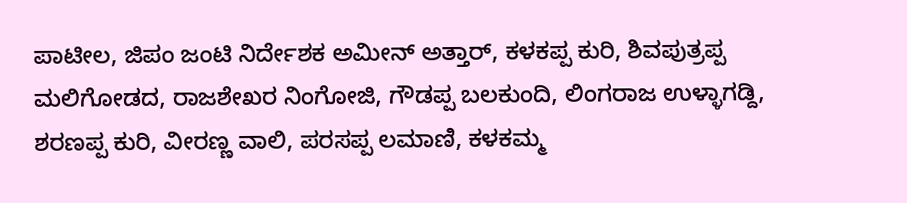ಪಾಟೀಲ, ಜಿಪಂ ಜಂಟಿ ನಿರ್ದೇಶಕ ಅಮೀನ್ ಅತ್ತಾರ್, ಕಳಕಪ್ಪ ಕುರಿ, ಶಿವಪುತ್ರಪ್ಪ ಮಲಿಗೋಡದ, ರಾಜಶೇಖರ ನಿಂಗೋಜಿ, ಗೌಡಪ್ಪ ಬಲಕುಂದಿ, ಲಿಂಗರಾಜ ಉಳ್ಳಾಗಡ್ದಿ, ಶರಣಪ್ಪ ಕುರಿ, ವೀರಣ್ಣ ವಾಲಿ, ಪರಸಪ್ಪ ಲಮಾಣಿ, ಕಳಕಮ್ಮ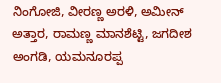ನಿಂಗೋಜಿ, ವೀರಣ್ಣ ಅರಳಿ, ಅಮೀನ್ ಅತ್ತಾರ, ರಾಮಣ್ಣ ಮಾನಶೆಟ್ಟಿ, ಜಗದೀಶ ಅಂಗಡಿ, ಯಮನೂರಪ್ಪ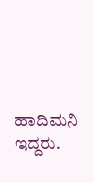ಹಾದಿಮನಿ ಇದ್ದರು.